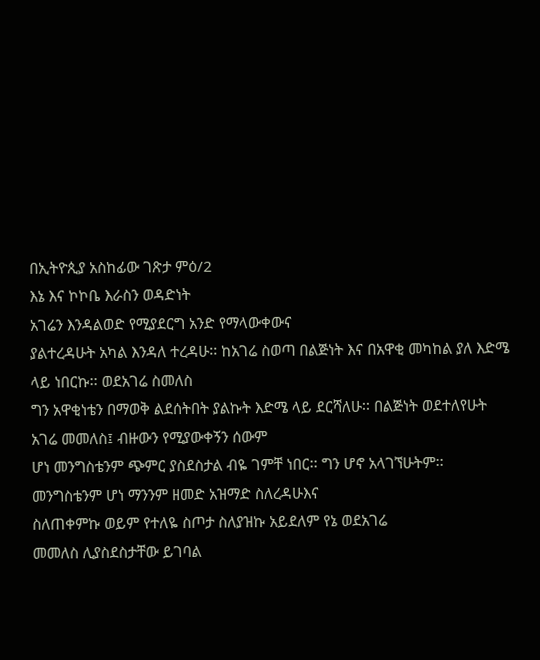በኢትዮጲያ አስከፊው ገጽታ ምዕ/2
እኔ እና ኮኮቤ እራስን ወዳድነት
አገሬን እንዳልወድ የሚያደርግ አንድ የማላውቀውና
ያልተረዳሁት አካል እንዳለ ተረዳሁ፡፡ ከአገሬ ስወጣ በልጅነት እና በአዋቂ መካከል ያለ እድሜ ላይ ነበርኩ፡፡ ወደአገሬ ስመለስ
ግን አዋቂነቴን በማወቅ ልደሰትበት ያልኩት እድሜ ላይ ደርሻለሁ፡፡ በልጅነት ወደተለየሁት አገሬ መመለስ፤ ብዙውን የሚያውቀኝን ሰውም
ሆነ መንግስቴንም ጭምር ያስደስታል ብዬ ገምቸ ነበር፡፡ ግን ሆኖ አላገኘሁትም፡፡ መንግስቴንም ሆነ ማንንም ዘመድ አዝማድ ስለረዳሁእና
ስለጠቀምኩ ወይም የተለዬ ስጦታ ስለያዝኩ አይደለም የኔ ወደአገሬ
መመለስ ሊያስደስታቸው ይገባል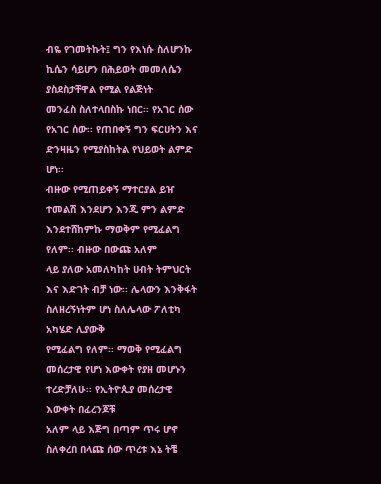ብዬ የገመትኩት፤ ግን የእነሱ ስለሆንኩ ኪሴን ሳይሆን በሕይወት መመለሴን ያስደስታቸዋል የሚል የልጅነት
መንፈስ ስለተላበስኩ ነበር፡፡ የአገር ሰው የአገር ሰው፡፡ የጠበቀኝ ግን ፍርሀትን እና ድንዛዜን የሚያስከትል የህይወት ልምድ ሆነ፡፡
ብዙው የሚጠይቀኝ ማተርያል ይዠ ተመልሽ እንደሆን እንጂ ምን ልምድ እንደተሸከምኩ ማወቅም የሚፈልግ የለም፡፡ ብዙው በውጩ አለም
ላይ ያለው አመለካከት ሀብት ትምህርት እና እድገት ብቻ ነው፡፡ ሌላውን እንቅፋት ስለዘረኝነትም ሆነ ስለሌላው ፖለቲካ አካሄድ ሊያውቅ
የሚፈልግ የለም፡፡ ማወቅ የሚፈልግ መሰረታዊ የሆነ እውቀት የያዘ መሆኑን ተረድቻለሁ፡፡ የኢትዮጲያ መሰረታዊ እውቀት በፈረንጆቹ
አለም ላይ እጅግ በጣም ጥሩ ሆኖ ስለቀረበ በላጩ ሰው ጥረቱ እኔ ትቼ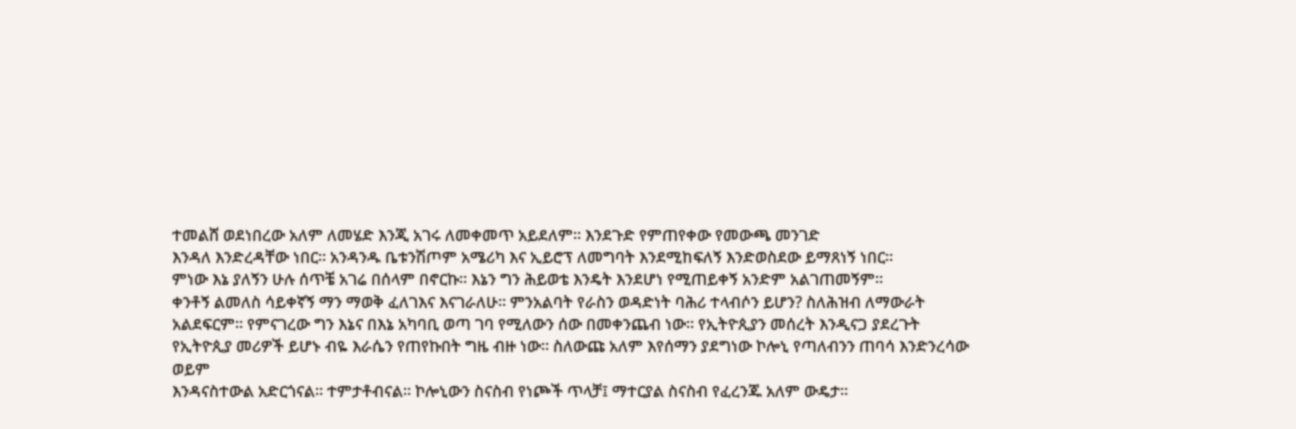ተመልሸ ወደነበረው አለም ለመሄድ እንጂ አገሩ ለመቀመጥ አይደለም፡፡ እንደጉድ የምጠየቀው የመውጫ መንገድ
እንዳለ እንድረዳቸው ነበር፡፡ አንዳንዱ ቤቱንሽጦም አሜሪካ እና ኢይሮፕ ለመግባት እንደሚከፍለኝ እንድወስደው ይማጸነኝ ነበር፡፡
ምነው እኔ ያለኝን ሁሉ ሰጥቼ አገሬ በሰላም በኖርኩ፡፡ እኔን ግን ሕይወቴ እንዴት እንደሆነ የሚጠይቀኝ አንድም አልገጠመኝም፡፡
ቀንቶኝ ልመለስ ሳይቀኛኝ ማን ማወቅ ፈለገእና እናገራለሁ፡፡ ምንአልባት የራስን ወዳድነት ባሕሪ ተላብሶን ይሆን? ስለሕዝብ ለማውራት
አልደፍርም፡፡ የምናገረው ግን እኔና በእኔ አካባቢ ወጣ ገባ የሚለውን ሰው በመቀንጨብ ነው፡፡ የኢትዮጲያን መሰረት እንዲናጋ ያደረጉት
የኢትዮጲያ መሪዎች ይሆኑ ብዬ እራሴን የጠየኩበት ግዜ ብዙ ነው፡፡ ስለውጩ አለም እየሰማን ያደግነው ኮሎኒ የጣለብንን ጠባሳ እንድንረሳው ወይም
እንዳናስተውል አድርጎናል፡፡ ተምታቶብናል፡፡ ኮሎኒውን ስናስብ የነጮች ጥላቻ፤ ማተርያል ስናስብ የፈረንጁ አለም ውዴታ፡፡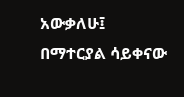አውቃለሁ፤
በማተርያል ሳይቀናው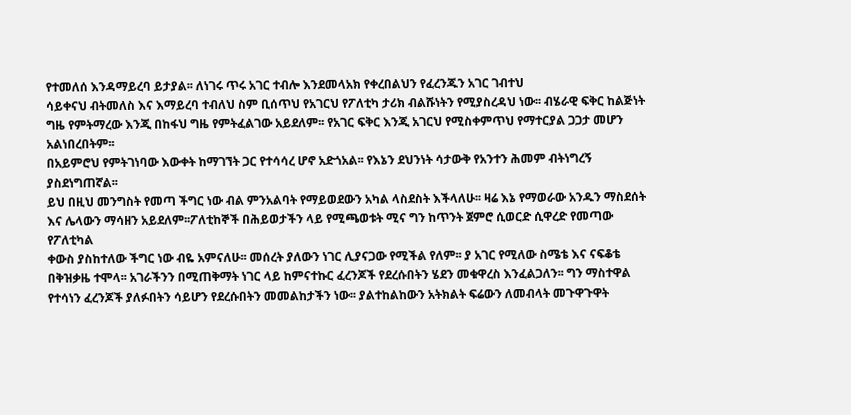የተመለሰ እንዳማይረባ ይታያል፡፡ ለነገሩ ጥሩ አገር ተብሎ እንደመላአክ የቀረበልህን የፈረንጁን አገር ገብተህ
ሳይቀናህ ብትመለስ እና እማይረባ ተብለህ ስም ቢሰጥህ የአገርህ የፖለቲካ ታሪክ ብልሹነትን የሚያስረዳህ ነው፡፡ ብሄራዊ ፍቅር ከልጅነት
ግዜ የምትማረው እንጂ በከፋህ ግዜ የምትፈልገው አይደለም፡፡ የአገር ፍቅር እንጂ አገርህ የሚስቀምጥህ የማተርያል ጋጋታ መሆን አልነበረበትም፡፡
በአይምሮህ የምትገነባው እውቀት ከማገኘት ጋር የተሳሳረ ሆኖ አድጎአል፡፡ የእኔን ደህንነት ሳታውቅ የአንተን ሕመም ብትነግረኝ ያስደነግጠኛል፡፡
ይህ በዚህ መንግስት የመጣ ችግር ነው ብል ምንአልባት የማይወደውን አካል ላስደስት እችላለሁ፡፡ ዛሬ እኔ የማወራው አንዱን ማስደሰት
እና ሌላውን ማሳዘን አይደለም፡፡ፖለቲከኞች በሕይወታችን ላይ የሚጫወቱት ሚና ግን ከጥንት ጀምሮ ሲወርድ ሲዋረድ የመጣው የፖለቲካል
ቀውስ ያስከተለው ችግር ነው ብዬ አምናለሁ፡፡ መሰረት ያለውን ነገር ሊያናጋው የሚችል የለም፡፡ ያ አገር የሚለው ስሜቴ እና ናፍቆቴ
በቅዝቃዜ ተሞላ፡፡ አገራችንን በሚጠቅማት ነገር ላይ ከምናተኩር ፈረንጆች የደረሱበትን ሄደን መቁዋረስ እንፈልጋለን፡፡ ግን ማስተዋል
የተሳነን ፈረንጆች ያለፉበትን ሳይሆን የደረሱበትን መመልከታችን ነው፡፡ ያልተከልከውን አትክልት ፍሬውን ለመብላት መጉዋጉዋት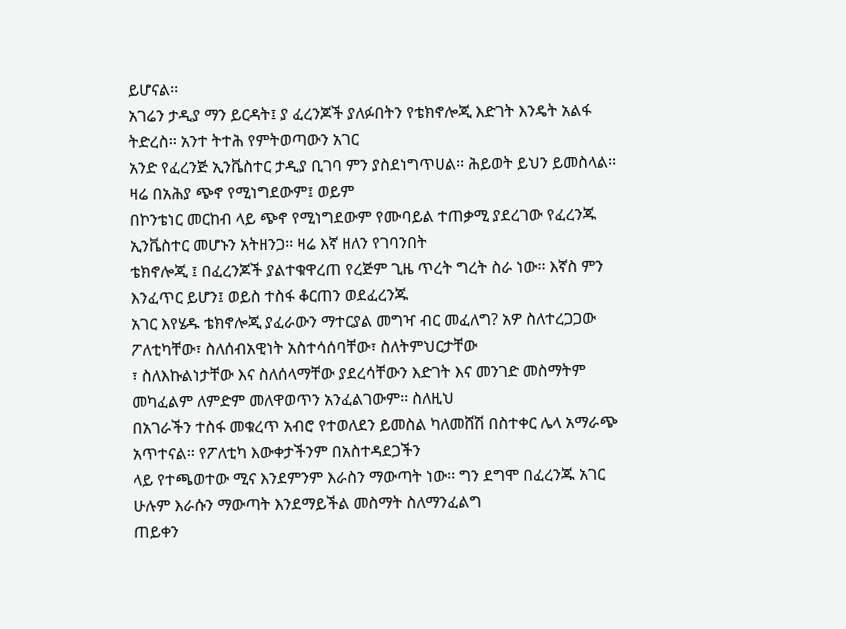ይሆናል፡፡
አገሬን ታዲያ ማን ይርዳት፤ ያ ፈረንጆች ያለፉበትን የቴክኖሎጂ እድገት እንዴት አልፋ ትድረስ፡፡ አንተ ትተሕ የምትወጣውን አገር
አንድ የፈረንጅ ኢንቬስተር ታዲያ ቢገባ ምን ያስደነግጥሀል፡፡ ሕይወት ይህን ይመስላል፡፡ ዛሬ በአሕያ ጭኖ የሚነግደውም፤ ወይም
በኮንቴነር መርከብ ላይ ጭኖ የሚነግደውም የሙባይል ተጠቃሚ ያደረገው የፈረንጁ ኢንቬስተር መሆኑን አትዘንጋ፡፡ ዛሬ እኛ ዘለን የገባንበት
ቴክኖሎጂ ፤ በፈረንጆች ያልተቁዋረጠ የረጅም ጊዜ ጥረት ግረት ስራ ነው፡፡ እኛስ ምን እንፈጥር ይሆን፤ ወይስ ተስፋ ቆርጠን ወደፈረንጁ
አገር እየሄዱ ቴክኖሎጂ ያፈራውን ማተርያል መግዣ ብር መፈለግ? አዎ ስለተረጋጋው ፖለቲካቸው፣ ስለሰብአዊነት አስተሳሰባቸው፣ ስለትምህርታቸው
፣ ስለእኩልነታቸው እና ስለሰላማቸው ያደረሳቸውን እድገት እና መንገድ መስማትም መካፈልም ለምድም መለዋወጥን አንፈልገውም፡፡ ስለዚህ
በአገራችን ተስፋ መቁረጥ አብሮ የተወለደን ይመስል ካለመሸሽ በስተቀር ሌላ አማራጭ አጥተናል፡፡ የፖለቲካ እውቀታችንም በአስተዳደጋችን
ላይ የተጫወተው ሚና እንደምንም እራስን ማውጣት ነው፡፡ ግን ደግሞ በፈረንጁ አገር ሁሉም እራሱን ማውጣት እንደማይችል መስማት ስለማንፈልግ
ጠይቀን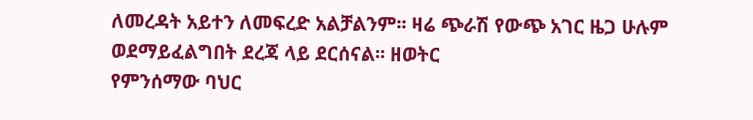ለመረዳት አይተን ለመፍረድ አልቻልንም፡፡ ዛሬ ጭራሽ የውጭ አገር ዜጋ ሁሉም ወደማይፈልግበት ደረጃ ላይ ደርሰናል፡፡ ዘወትር
የምንሰማው ባህር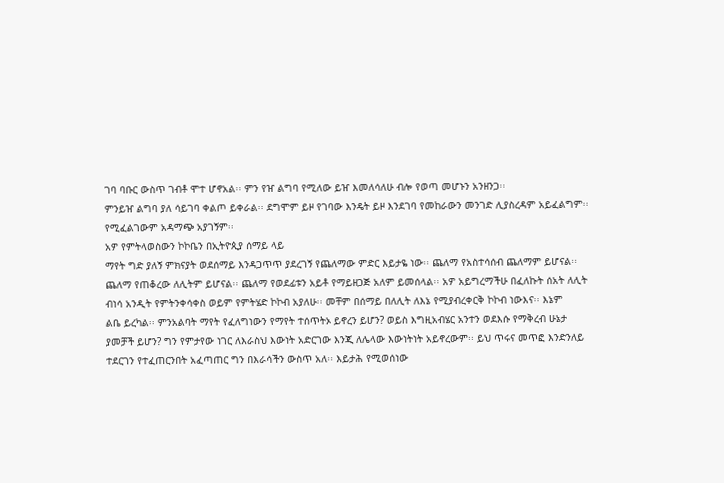ገባ ባቡር ውስጥ ገብቶ ሞተ ሆኖአል፡፡ ምን የዠ ልግባ የሚለው ይዠ እመለሳለሁ ብሎ የወጣ መሆኑን አንዘንጋ፡፡
ምንይዠ ልግባ ያለ ሳይገባ ቀልጦ ይቀራል፡፡ ደግሞም ይዞ የገባው እንዴት ይዞ እንደገባ የመከራውን መንገድ ሊያስረዳም አይፈልግም፡፡
የሚፈልገውም አዳማጭ አያገኝም፡፡
አዎ የምትላወስውን ኮኮቤን በኢትዮጲያ ሰማይ ላይ
ማየት ግድ ያለኝ ምክናያት ወደሰማይ እንዳጋጥጥ ያደረገኝ የጨለማው ምድር እይታዬ ነው፡፡ ጨለማ የአስተሳሰብ ጨለማም ይሆናል፡፡
ጨለማ የጠቆረው ለሊትም ይሆናል፡፡ ጨለማ የወደፊቱን አይቶ የማይዘጋጅ አለም ይመሰላል፡፡ አዎ አይግረማችሁ በፈለኩት ሰአት ለሊት
ብነሳ አንዲት የምትንቀሳቀስ ወይም የምትሄድ ኮኮብ አያለሁ፡፡ መቸም በሰማይ በለሊት ለእኔ የሚያብረቀርቅ ኮኮብ ነውእና፡፡ እኔም
ልቤ ይረካል፡፡ ምንአልባት ማየት የፈለግነውን የማየት ተሰጥትኦ ይኖረን ይሆን? ወይስ እግዚአብሄር አንተን ወደእሱ የማቅረብ ሁኔታ
ያመቻች ይሆን? ግን የምታየው ነገር ለእራስህ እውነት አድርገው እንጂ ለሌላው እውነትነት አይኖረውም፡፡ ይህ ጥሩና መጥፎ እንድንለይ
ተደርገን የተፈጠርንበት አፈጣጠር ግን በእራሳችን ውስጥ አለ፡፡ እይታሕ የሚወሰነው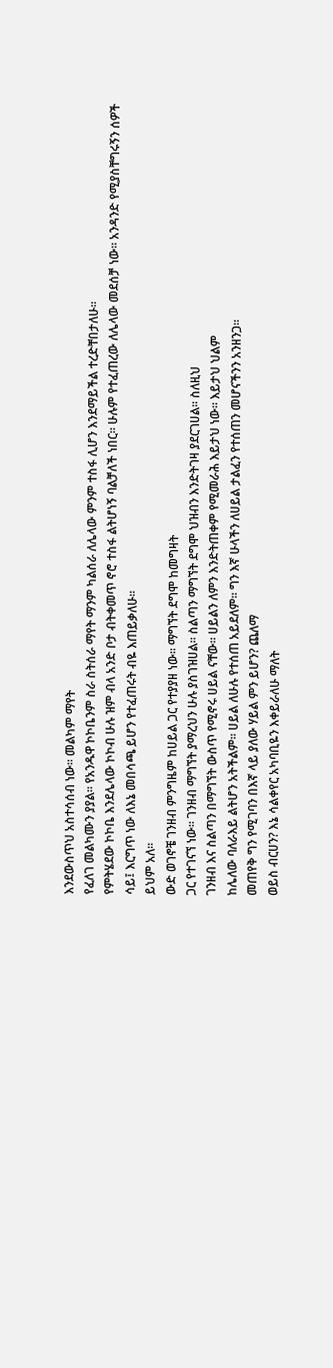እንደውስጥህ አስተሳሰብ ነው፡፡ መልካም ማየት
የፈለገ መልካሙን ያያል፡፡ የአንዱዋ ኮኮቤንም ስራ ስትሰራ ማየት ማንም ካልሰራ ለሌላው ምንም ተስፋ ሊሆን እንደማይችል ተረድቸበታለሁ፡፡
የምትሄደው ኮኮቤ እንደሌላው ኮኮብ ሁሉ ዝም ብላ አንድ ቦታ ብትቀመጥ ኖሮ ተስፋ ልትሆነኝ ባልቻለች ነበር፡፡ ሁሉም የተፈጠረው ለሌላው መደሰቻ ነው፡፡ አንዳንድ የሚያስቸግሩኝን ሰዎች
ሳይ፤ እርግጥ ነው ለእኔ መበሳጫ ይሆን የተፈጠሩት ብዬ እጠይቃለሁ፡፡
ይህም አለ፡፡
ውድ ወገኖቼ ገንዘብ ምንግዜም ከሀይል ጋር የተያያዘ ነው፡፡ ማግኘት ደግሞ ከመግዛት
ጋር የተገናኘ ነው፡፡ ገንዘብ ማግኘት ያማረህን ሁሉ ያስገዝሀል፡፡ ስልጣን ማግኘት ደግሞ ህዝብን እንድትገዛ ያደርገሀል፡፡ ስለዚህ
ገንዘብ እና ስልጣን በማግኘት ውስጥ የሚኖሩ ሀይል ናቸው፡፡ ሀይልን ለምን እንድትጠቀም የሚመራሕ እይታህ ነው፡፡ እይታህ ህልም
ከሌለው ባለራእይ ልትሆን አትችልም፡፡ ሀይል ለሁሉ የተሰጠ አይደለም፡፡ ግን እኛ ሁላችን ለሀይል ታልፈን የተሰጠን መሆናችንን አንዘንጋ፡፡
መጠየቅ ግን የሚገባን በእኛ ላይ ያለው ሃይል ምን ይሆን? ጨለማ
ወይስ ብርሀን? እኔ ሳልቀየር አካባቢዬን እቀይራለሁ ማለት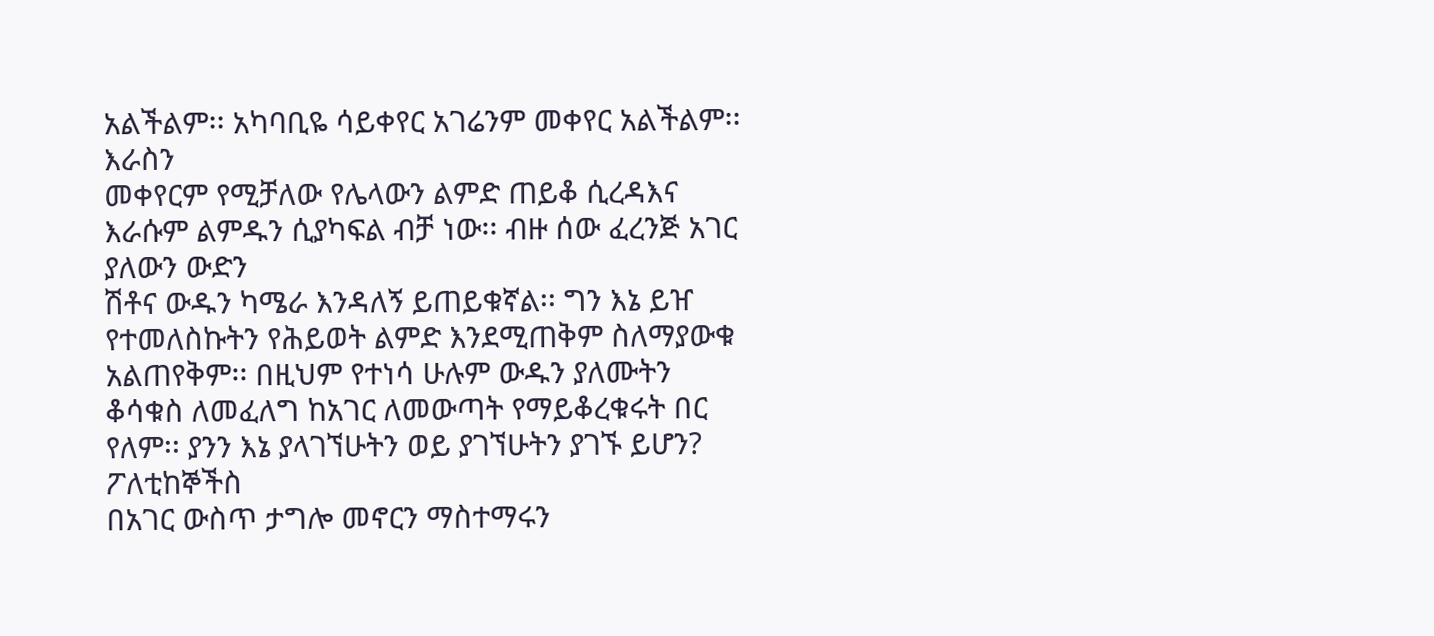አልችልም፡፡ አካባቢዬ ሳይቀየር አገሬንም መቀየር አልችልም፡፡ እራስን
መቀየርም የሚቻለው የሌላውን ልምድ ጠይቆ ሲረዳእና እራሱም ልምዱን ሲያካፍል ብቻ ነው፡፡ ብዙ ሰው ፈረንጅ አገር ያለውን ውድን
ሽቶና ውዱን ካሜራ እንዳለኝ ይጠይቁኛል፡፡ ግን እኔ ይዠ የተመለስኩትን የሕይወት ልምድ እንደሚጠቅም ስለማያውቁ አልጠየቅም፡፡ በዚህም የተነሳ ሁሉም ውዱን ያለሙትን
ቆሳቁስ ለመፈለግ ከአገር ለመውጣት የማይቆረቁሩት በር የለም፡፡ ያንን እኔ ያላገኘሁትን ወይ ያገኘሁትን ያገኙ ይሆን? ፖለቲከኞችስ
በአገር ውስጥ ታግሎ መኖርን ማስተማሩን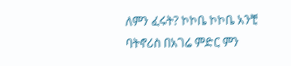ለምን ፈሩት? ኮኮቤ ኮኮቤ አንቺ ባትኖሪስ በአገሬ ምድር ምን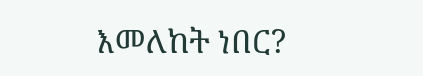እመለከት ነበር?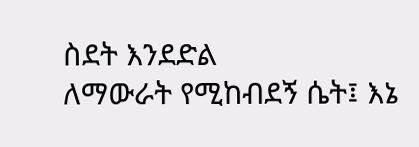ስደት እንደድል
ለማውራት የሚከብደኝ ሴት፤ እኔ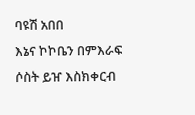ባዩሽ አበበ
እኔና ኮኮቤን በምእራፍ ሶስት ይዠ እስክቀርብ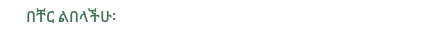በቸር ልበላችሁ፡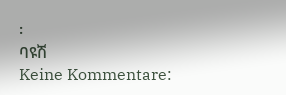፡
ባዩሽ
Keine Kommentare: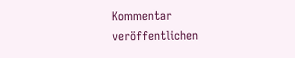Kommentar veröffentlichen